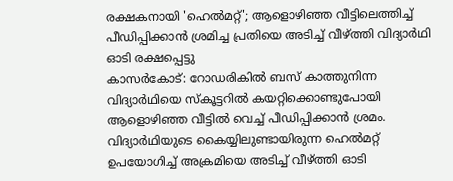രക്ഷകനായി 'ഹെൽമറ്റ്'; ആളൊഴിഞ്ഞ വീട്ടിലെത്തിച്ച് പീഡിപ്പിക്കാൻ ശ്രമിച്ച പ്രതിയെ അടിച്ച് വീഴ്ത്തി വിദ്യാർഥി ഓടി രക്ഷപ്പെട്ടു
കാസർകോട്: റോഡരികിൽ ബസ് കാത്തുനിന്ന വിദ്യാർഥിയെ സ്കൂട്ടറിൽ കയറ്റിക്കൊണ്ടുപോയി ആളൊഴിഞ്ഞ വീട്ടിൽ വെച്ച് പീഡിപ്പിക്കാൻ ശ്രമം. വിദ്യാർഥിയുടെ കൈയ്യിലുണ്ടായിരുന്ന ഹെൽമറ്റ് ഉപയോഗിച്ച് അക്രമിയെ അടിച്ച് വീഴ്ത്തി ഓടി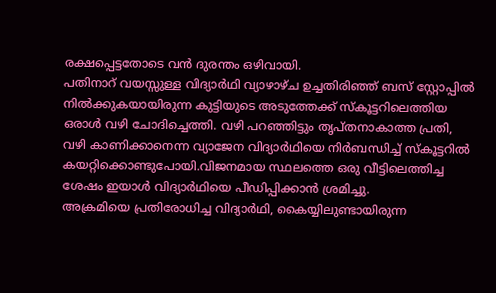രക്ഷപ്പെട്ടതോടെ വൻ ദുരന്തം ഒഴിവായി.
പതിനാറ് വയസ്സുള്ള വിദ്യാർഥി വ്യാഴാഴ്ച ഉച്ചതിരിഞ്ഞ് ബസ് സ്റ്റോപ്പിൽ നിൽക്കുകയായിരുന്ന കുട്ടിയുടെ അടുത്തേക്ക് സ്കൂട്ടറിലെത്തിയ ഒരാൾ വഴി ചോദിച്ചെത്തി. വഴി പറഞ്ഞിട്ടും തൃപ്തനാകാത്ത പ്രതി, വഴി കാണിക്കാനെന്ന വ്യാജേന വിദ്യാർഥിയെ നിർബന്ധിച്ച് സ്കൂട്ടറിൽ കയറ്റിക്കൊണ്ടുപോയി.വിജനമായ സ്ഥലത്തെ ഒരു വീട്ടിലെത്തിച്ച ശേഷം ഇയാൾ വിദ്യാർഥിയെ പീഡിപ്പിക്കാൻ ശ്രമിച്ചു.
അക്രമിയെ പ്രതിരോധിച്ച വിദ്യാർഥി, കൈയ്യിലുണ്ടായിരുന്ന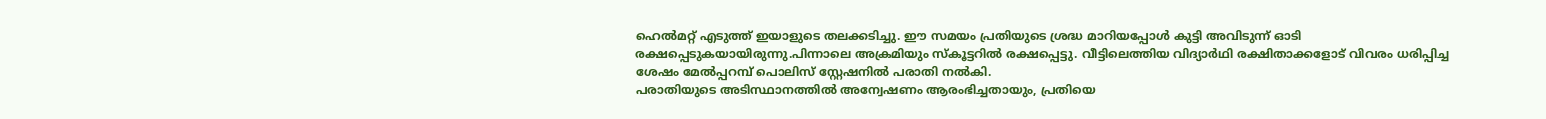ഹെൽമറ്റ് എടുത്ത് ഇയാളുടെ തലക്കടിച്ചു. ഈ സമയം പ്രതിയുടെ ശ്രദ്ധ മാറിയപ്പോൾ കുട്ടി അവിടുന്ന് ഓടി രക്ഷപ്പെടുകയായിരുന്നു.പിന്നാലെ അക്രമിയും സ്കൂട്ടറിൽ രക്ഷപ്പെട്ടു. വീട്ടിലെത്തിയ വിദ്യാർഥി രക്ഷിതാക്കളോട് വിവരം ധരിപ്പിച്ച ശേഷം മേൽപ്പറമ്പ് പൊലിസ് സ്റ്റേഷനിൽ പരാതി നൽകി.
പരാതിയുടെ അടിസ്ഥാനത്തിൽ അന്വേഷണം ആരംഭിച്ചതായും, പ്രതിയെ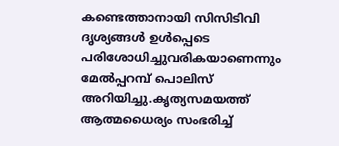കണ്ടെത്താനായി സിസിടിവി ദൃശ്യങ്ങൾ ഉൾപ്പെടെ പരിശോധിച്ചുവരികയാണെന്നും മേൽപ്പറമ്പ് പൊലിസ് അറിയിച്ചു.കൃത്യസമയത്ത് ആത്മധൈര്യം സംഭരിച്ച്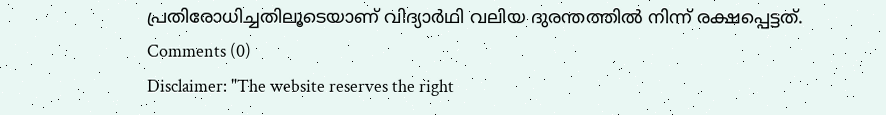പ്രതിരോധിച്ചതിലൂടെയാണ് വിദ്യാർഥി വലിയ ദുരന്തത്തിൽ നിന്ന് രക്ഷപ്പെട്ടത്.
Comments (0)
Disclaimer: "The website reserves the right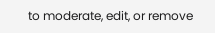to moderate, edit, or remove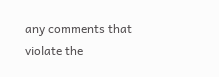any comments that violate the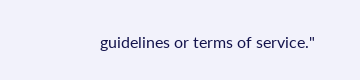guidelines or terms of service."